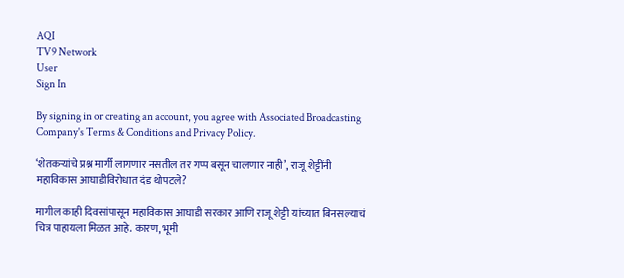AQI
TV9 Network
User
Sign In

By signing in or creating an account, you agree with Associated Broadcasting Company's Terms & Conditions and Privacy Policy.

‘शेतकऱ्यांचे प्रश्न मार्गी लागणार नसतील तर गप्प बसून चालणार नाही’, राजू शेट्टींनी महाविकास आघाडीविरोधात दंड थोपटले?

मागील काही दिवसांपासून महाविकास आघाडी सरकार आणि राजू शेट्टी यांच्यात बिनसल्याचं चित्र पाहायला मिळत आहे. कारण, भूमी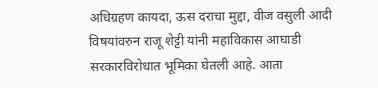अधिग्रहण कायदा, ऊस दराचा मुद्दा, वीज वसुली आदी विषयांवरुन राजू शेट्टी यांनी महाविकास आघाडी सरकारविरोधात भूमिका घेतली आहे. आता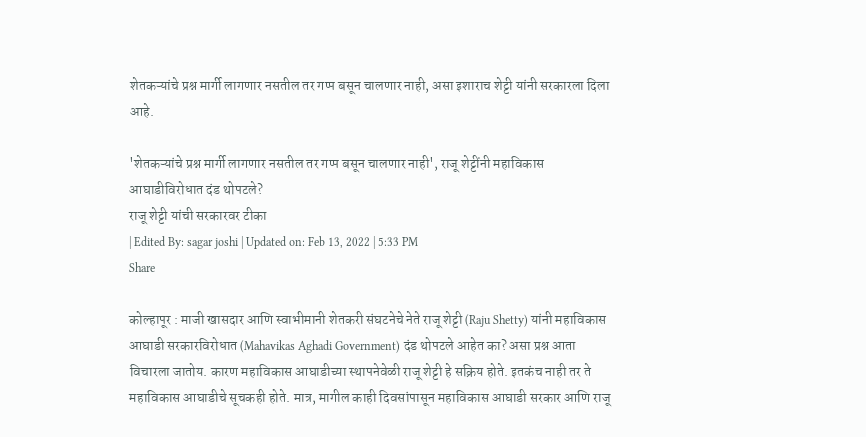शेतकऱ्यांचे प्रश्न मार्गी लागणार नसतील तर गप्प बसून चालणार नाही, असा इशाराच शेट्टी यांनी सरकारला दिला आहे.

'शेतकऱ्यांचे प्रश्न मार्गी लागणार नसतील तर गप्प बसून चालणार नाही', राजू शेट्टींनी महाविकास आघाडीविरोधात दंड थोपटले?
राजू शेट्टी यांची सरकारवर टीका
| Edited By: sagar joshi | Updated on: Feb 13, 2022 | 5:33 PM
Share

कोल्हापूर : माजी खासदार आणि स्वाभीमानी शेतकरी संघटनेचे नेते राजू शेट्टी (Raju Shetty) यांनी महाविकास आघाडी सरकारविरोधात (Mahavikas Aghadi Government) दंड थोपटले आहेत का? असा प्रश्न आता विचारला जातोय. कारण महाविकास आघाडीच्या स्थापनेवेळी राजू शेट्टी हे सक्रिय होते. इतकंच नाही तर ते महाविकास आघाडीचे सूचकही होते. मात्र, मागील काही दिवसांपासून महाविकास आघाडी सरकार आणि राजू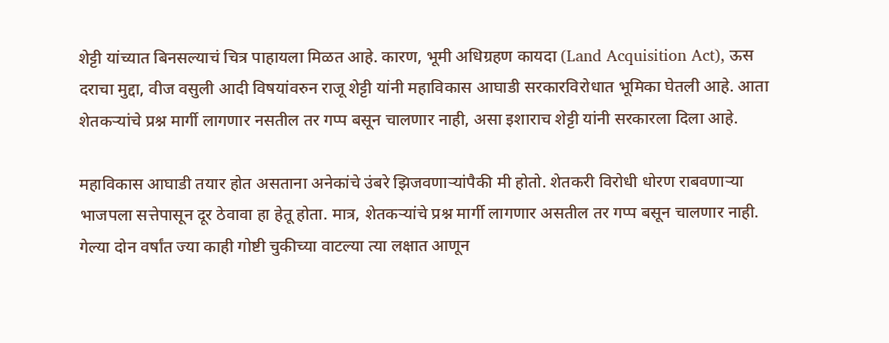शेट्टी यांच्यात बिनसल्याचं चित्र पाहायला मिळत आहे. कारण, भूमी अधिग्रहण कायदा (Land Acquisition Act), ऊस दराचा मुद्दा, वीज वसुली आदी विषयांवरुन राजू शेट्टी यांनी महाविकास आघाडी सरकारविरोधात भूमिका घेतली आहे. आता शेतकऱ्यांचे प्रश्न मार्गी लागणार नसतील तर गप्प बसून चालणार नाही, असा इशाराच शेट्टी यांनी सरकारला दिला आहे.

महाविकास आघाडी तयार होत असताना अनेकांचे उंबरे झिजवणाऱ्यांपैकी मी होतो. शेतकरी विरोधी धोरण राबवणाऱ्या भाजपला सत्तेपासून दूर ठेवावा हा हेतू होता. मात्र, शेतकऱ्यांचे प्रश्न मार्गी लागणार असतील तर गप्प बसून चालणार नाही. गेल्या दोन वर्षांत ज्या काही गोष्टी चुकीच्या वाटल्या त्या लक्षात आणून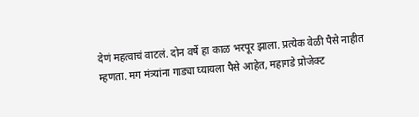देणं महत्वाचं वाटलं. दोन वर्षे हा काळ भरपूर झाला. प्रत्येक वेळी पैसे नाहीत म्हणता. मग मंत्र्यांना गाड्या घ्यायला पैसे आहेत, महागडे प्रोजेक्ट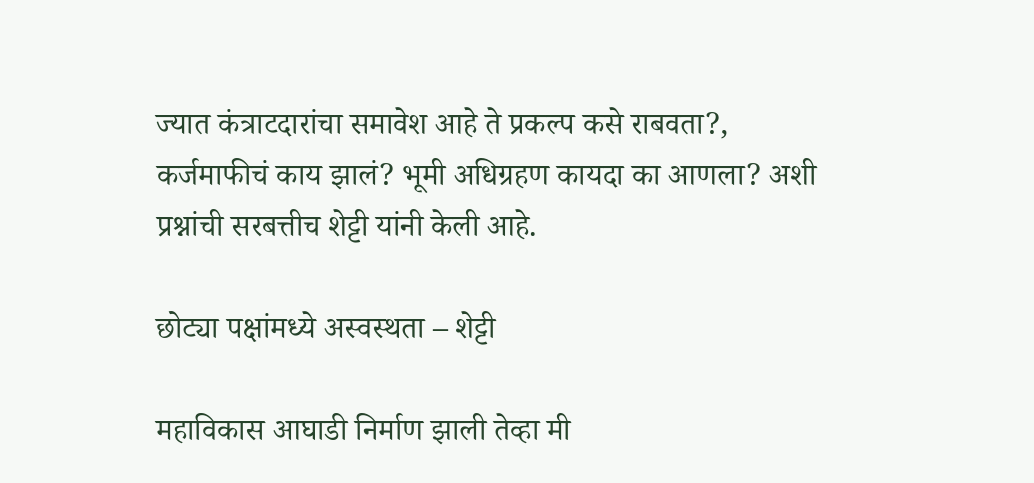ज्यात कंत्राटदारांचा समावेश आहे ते प्रकल्प कसे राबवता?, कर्जमाफीचं काय झालं? भूमी अधिग्रहण कायदा का आणला? अशी प्रश्नांची सरबत्तीच शेट्टी यांनी केली आहे.

छोट्या पक्षांमध्ये अस्वस्थता – शेट्टी

महाविकास आघाडी निर्माण झाली तेव्हा मी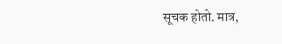सूचक होतो. मात्र,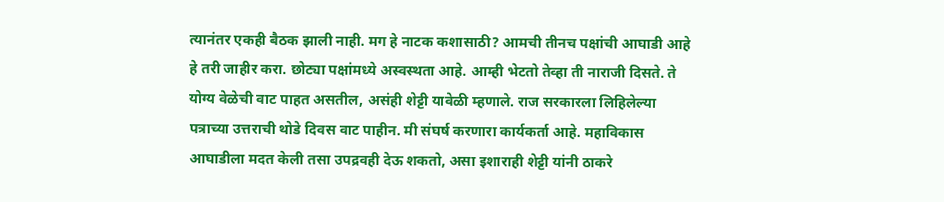त्यानंतर एकही बैठक झाली नाही. मग हे नाटक कशासाठी? आमची तीनच पक्षांची आघाडी आहे हे तरी जाहीर करा. छोट्या पक्षांमध्ये अस्वस्थता आहे. आम्ही भेटतो तेव्हा ती नाराजी दिसते. ते योग्य वेळेची वाट पाहत असतील, असंही शेट्टी यावेळी म्हणाले. राज सरकारला लिहिलेल्या पत्राच्या उत्तराची थोडे दिवस वाट पाहीन. मी संघर्ष करणारा कार्यकर्ता आहे. महाविकास आघाडीला मदत केली तसा उपद्रवही देऊ शकतो, असा इशाराही शेट्टी यांनी ठाकरे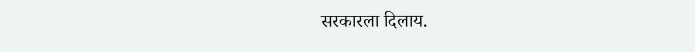सरकारला दिलाय.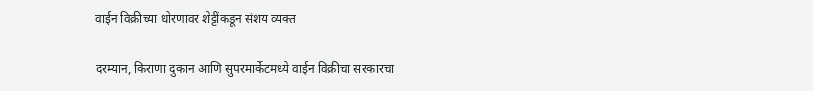वाईन विक्रीच्या धोरणावर शेट्टींकडून संशय व्यक्त

दरम्यान, किराणा दुकान आणि सुपरमार्केटमध्ये वाईन विक्रीचा सरकारचा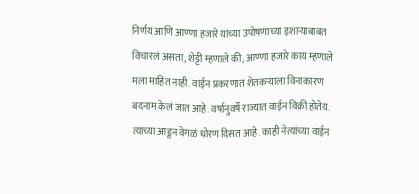निर्णय आणि आण्णा हजारे यांच्या उपोषणाच्या इशाऱ्याबाबत विचारलं असता, शेट्टी म्हणाले की, आण्णा हजारे काय म्हणाले मला माहित नाही. वाईन प्रकरणात शेतकऱ्याला विनाकारण बदनाम केलं जात आहे. वर्षानुवर्षे राज्यात वाईन विक्री होतेय. त्याच्या आडून वेगळं धोरण दिसत आहे. काही नेत्यांच्या वाईन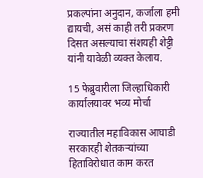प्रकल्पांना अनुदान, कर्जाला हमी द्यायची, असं काही तरी प्रकरण दिसत असल्याचा संशयही शेट्टी यांनी यावेळी व्यक्त केलाय.

15 फेब्रुवारीला जिल्हाधिकारी कार्यालयावर भव्य मोर्चा

राज्यातील महाविकास आघाडी सरकारही शेतकऱ्यांच्या हिताविरोधात काम करत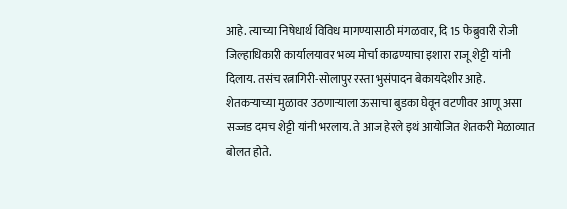आहे. त्याच्या निषेधार्थ विविध मागण्यासाठी मंगळवार, दि 15 फेब्रुवारी रोजी जिल्हाधिकारी कार्यालयावर भव्य मोर्चा काढण्याचा इशारा राजू शेट्टी यांनी दिलाय. तसंच रत्नागिरी-सोलापुर रस्ता भुसंपादन बेकायदेशीर आहे. शेतकऱ्याच्या मुळावर उठणाऱ्याला ऊसाचा बुडका घेवून वटणीवर आणू असा सज्जड दमच शेट्टी यांनी भरलाय. ते आज हेरले इथं आयोजित शेतकरी मेळाव्यात बोलत होते.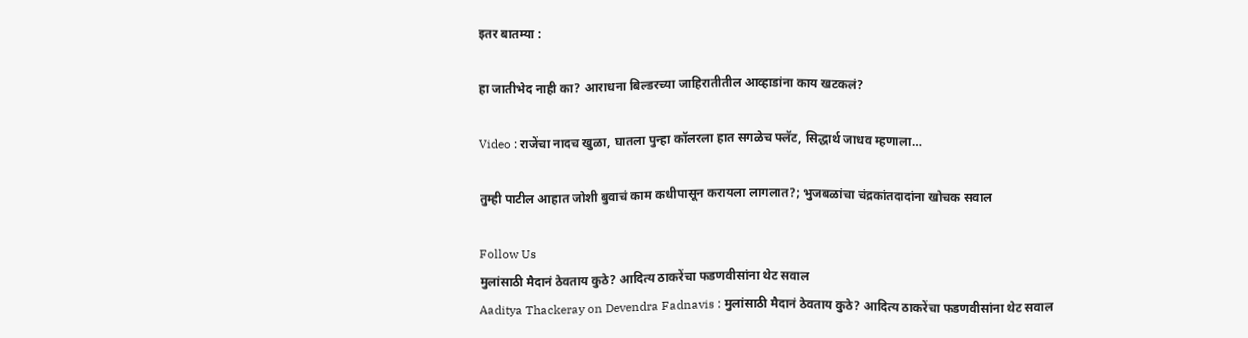इतर बातम्या :

हा जातीभेद नाही का? आराधना बिल्डरच्या जाहिरातीतील आव्हाडांना काय खटकलं?

Video : राजेंचा नादच खुळा, घातला पुन्हा कॉलरला हात सगळेच फ्लॅट, सिद्धार्थ जाधव म्हणाला…

तुम्ही पाटील आहात जोशी बुवाचं काम कधीपासून करायला लागलात?; भुजबळांचा चंद्रकांतदादांना खोचक सवाल

Follow Us
मुलांसाठी मैदानं ठेवताय कुठे? आदित्य ठाकरेंचा फडणवीसांना थेट सवाल
Aaditya Thackeray on Devendra Fadnavis : मुलांसाठी मैदानं ठेवताय कुठे? आदित्य ठाकरेंचा फडणवीसांना थेट सवाल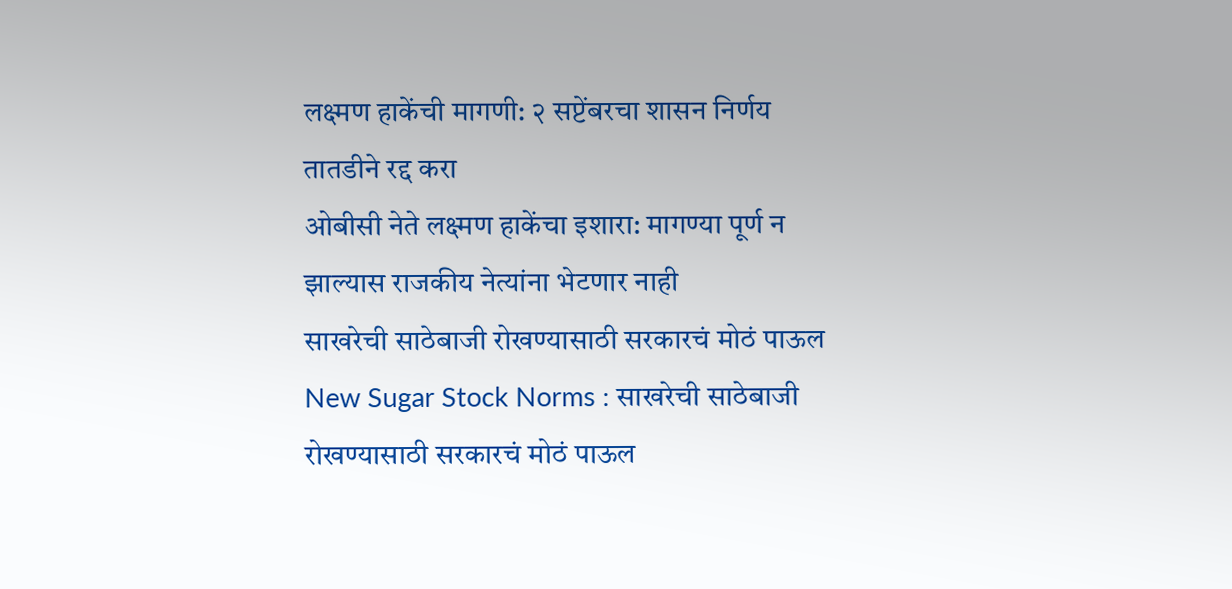लक्ष्मण हाकेंची मागणी: २ सप्टेंबरचा शासन निर्णय तातडीने रद्द करा
ओबीसी नेते लक्ष्मण हाकेंचा इशारा: मागण्या पूर्ण न झाल्यास राजकीय नेत्यांना भेटणार नाही
साखरेची साठेबाजी रोखण्यासाठी सरकारचं मोठं पाऊल
New Sugar Stock Norms : साखरेची साठेबाजी रोखण्यासाठी सरकारचं मोठं पाऊल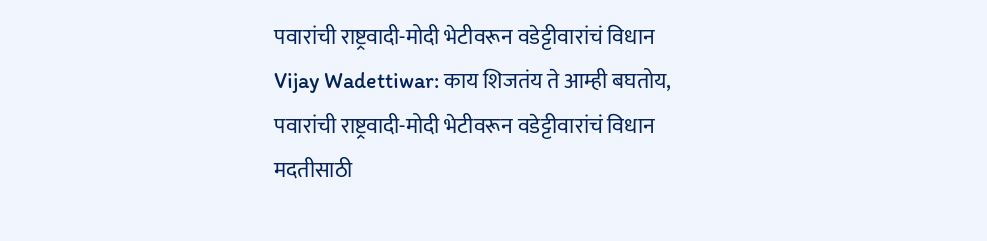पवारांची राष्ट्रवादी-मोदी भेटीवरून वडेट्टीवारांचं विधान
Vijay Wadettiwar: काय शिजतंय ते आम्ही बघतोय, पवारांची राष्ट्रवादी-मोदी भेटीवरून वडेट्टीवारांचं विधान
मदतीसाठी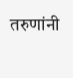तरुणांनी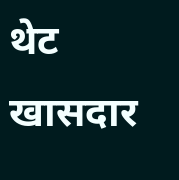थेट खासदार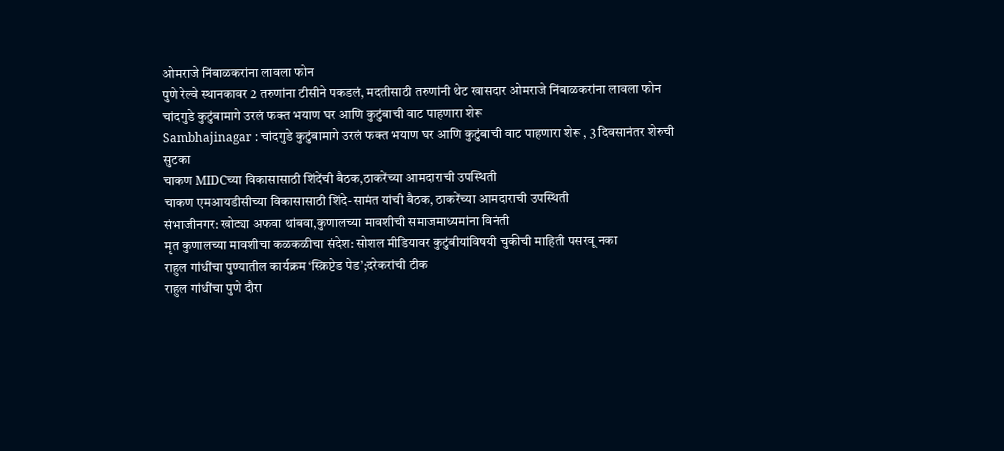ओमराजे निंबाळकरांना लावला फोन
पुणे रेल्वे स्थानकावर 2 तरुणांना टीसीने पकडलं, मदतीसाठी तरुणांनी थेट खासदार ओमराजे निंबाळकरांना लावला फोन
चांदगुडे कुटुंबामागे उरलं फक्त भयाण घर आणि कुटुंबाची वाट पाहणारा शेरू
Sambhajinagar : चांदगुडे कुटुंबामागे उरलं फक्त भयाण घर आणि कुटुंबाची वाट पाहणारा शेरू , 3 दिवसानंतर शेरुची सुटका
चाकण MIDCच्या विकासासाठी शिंदेंची बैठक,ठाकरेंच्या आमदाराची उपस्थिती
चाकण एमआयडीसीच्या विकासासाठी शिंदे-सामंत यांची बैठक, ठाकरेंच्या आमदाराची उपस्थिती
संभाजीनगर: खोट्या अफवा थांबवा,कुणालच्या मावशीची समाजमाध्यमांना विनंती
मृत कुणालच्या मावशीचा कळकळीचा संदेश: सोशल मीडियावर कुटुंबीयांविषयी चुकीची माहिती पसरवू नका
राहुल गांधींचा पुण्यातील कार्यक्रम ‘स्क्रिप्टेड पेड’;दरेकरांची टीक
राहुल गांधींचा पुणे दौरा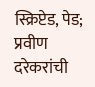स्क्रिप्टेड, पेड; प्रवीण दरेकरांची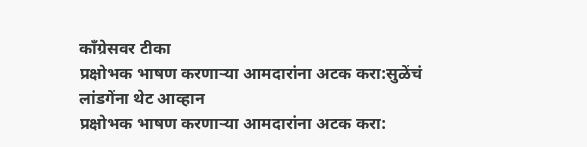काँग्रेसवर टीका
प्रक्षोभक भाषण करणाऱ्या आमदारांना अटक करा:सुळेंचं लांडगेंना थेट आव्हान
प्रक्षोभक भाषण करणाऱ्या आमदारांना अटक करा: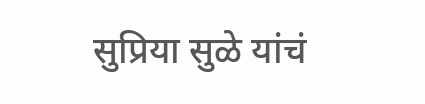सुप्रिया सुळे यांचं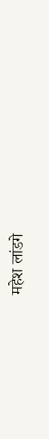महेश लांडगे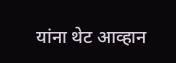यांना थेट आव्हान